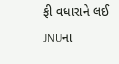ફી વધારાને લઈ JNUના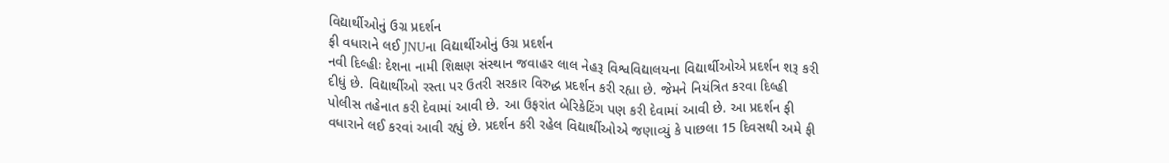વિદ્યાર્થીઓનું ઉગ્ર પ્રદર્શન
ફી વધારાને લઈ JNUના વિદ્યાર્થીઓનું ઉગ્ર પ્રદર્શન
નવી દિલ્હીઃ દેશના નામી શિક્ષણ સંસ્થાન જવાહર લાલ નેહરૂ વિશ્વવિદ્યાલયના વિદ્યાર્થીઓએ પ્રદર્શન શરૂ કરી દીધું છે. વિદ્યાર્થીઓ રસ્તા પર ઉતરી સરકાર વિરુદ્ધ પ્રદર્શન કરી રહ્યા છે. જેમને નિયંત્રિત કરવા દિલ્હી પોલીસ તહેનાત કરી દેવામાં આવી છે. આ ઉફરાંત બેરિકેટિંગ પણ કરી દેવામાં આવી છે. આ પ્રદર્શન ફી વધારાને લઈ કરવાં આવી રહ્યું છે. પ્રદર્શન કરી રહેલ વિદ્યાર્થીઓએ જણાવ્યું કે પાછલા 15 દિવસથી અમે ફી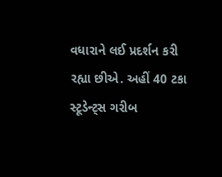વધારાને લઈ પ્રદર્શન કરી રહ્યા છીએ. અહીં 40 ટકા સ્ટૂડેન્ટ્સ ગરીબ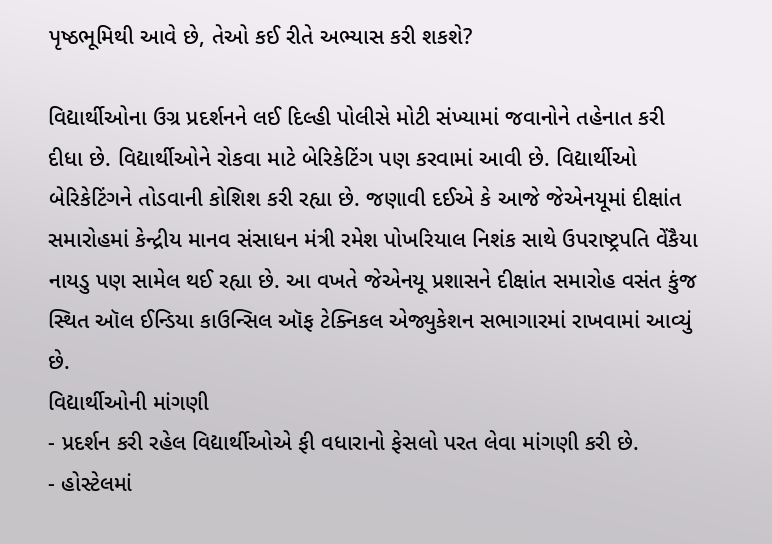પૃષ્ઠભૂમિથી આવે છે, તેઓ કઈ રીતે અભ્યાસ કરી શકશે?

વિદ્યાર્થીઓના ઉગ્ર પ્રદર્શનને લઈ દિલ્હી પોલીસે મોટી સંખ્યામાં જવાનોને તહેનાત કરી દીધા છે. વિદ્યાર્થીઓને રોકવા માટે બેરિકેટિંગ પણ કરવામાં આવી છે. વિદ્યાર્થીઓ બેરિકેટિંગને તોડવાની કોશિશ કરી રહ્યા છે. જણાવી દઈએ કે આજે જેએનયૂમાં દીક્ષાંત સમારોહમાં કેન્દ્રીય માનવ સંસાધન મંત્રી રમેશ પોખરિયાલ નિશંક સાથે ઉપરાષ્ટ્રપતિ વેંકૈયા નાયડુ પણ સામેલ થઈ રહ્યા છે. આ વખતે જેએનયૂ પ્રશાસને દીક્ષાંત સમારોહ વસંત કુંજ સ્થિત ઑલ ઈન્ડિયા કાઉન્સિલ ઑફ ટેક્નિકલ એજ્યુકેશન સભાગારમાં રાખવામાં આવ્યું છે.
વિદ્યાર્થીઓની માંગણી
- પ્રદર્શન કરી રહેલ વિદ્યાર્થીઓએ ફી વધારાનો ફેસલો પરત લેવા માંગણી કરી છે.
- હોસ્ટેલમાં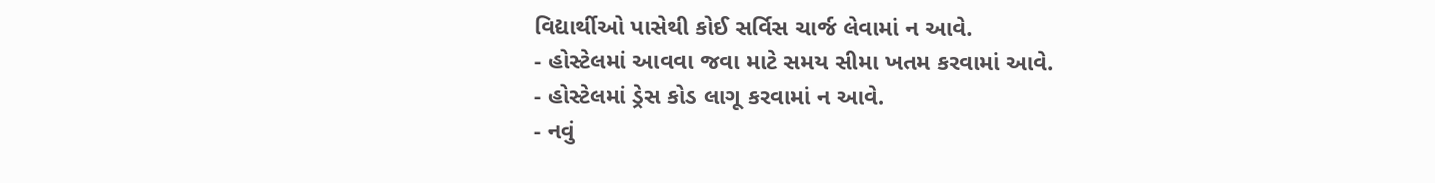વિદ્યાર્થીઓ પાસેથી કોઈ સર્વિસ ચાર્જ લેવામાં ન આવે.
- હોસ્ટેલમાં આવવા જવા માટે સમય સીમા ખતમ કરવામાં આવે.
- હોસ્ટેલમાં ડ્રેસ કોડ લાગૂ કરવામાં ન આવે.
- નવું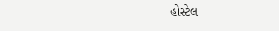હોસ્ટેલ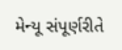મેન્યૂ સંપૂર્ણરીતે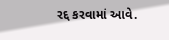રદ્દ કરવામાં આવે.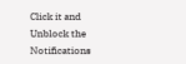Click it and Unblock the Notifications